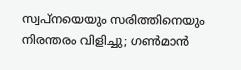സ്വപ്‌നയെയും സരിത്തിനെയും നിരന്തരം വിളിച്ചു; ഗണ്‍മാന്‍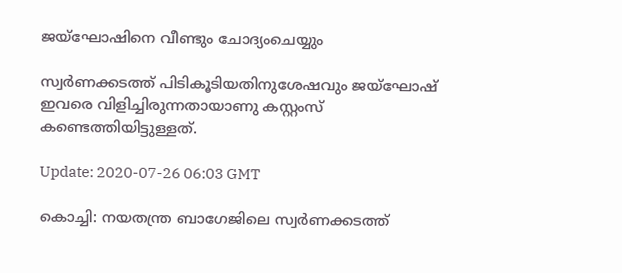ജയ്‌ഘോഷിനെ വീണ്ടും ചോദ്യംചെയ്യും

സ്വര്‍ണക്കടത്ത് പിടികൂടിയതിനുശേഷവും ജയ്‌ഘോഷ് ഇവരെ വിളിച്ചിരുന്നതായാണു കസ്റ്റംസ് കണ്ടെത്തിയിട്ടുള്ളത്.

Update: 2020-07-26 06:03 GMT

കൊച്ചി: നയതന്ത്ര ബാഗേജിലെ സ്വര്‍ണക്കടത്ത്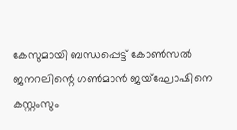കേസുമായി ബന്ധപ്പെട്ട് കോണ്‍സല്‍ ജനറലിന്റെ ഗണ്‍മാന്‍ ജയ്‌ഘോഷിനെ കസ്റ്റംസും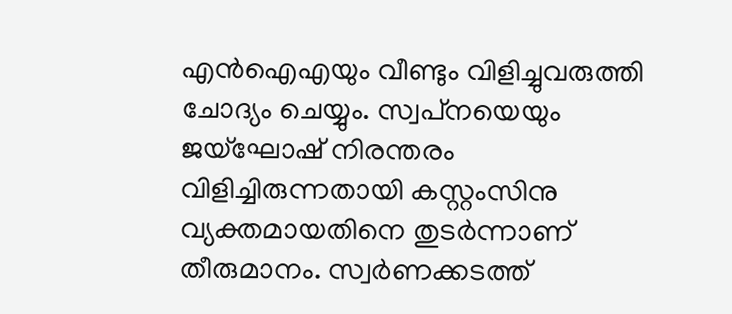എന്‍ഐഎയും വീണ്ടും വിളിച്ചുവരുത്തി ചോദ്യം ചെയ്യും. സ്വപ്‌നയെയും ജയ്‌ഘോഷ് നിരന്തരം വിളിച്ചിരുന്നതായി കസ്റ്റംസിനു വ്യക്തമായതിനെ തുടര്‍ന്നാണ് തീരുമാനം. സ്വര്‍ണക്കടത്ത്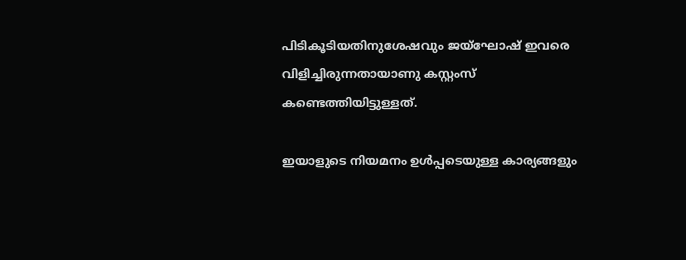പിടികൂടിയതിനുശേഷവും ജയ്‌ഘോഷ് ഇവരെ വിളിച്ചിരുന്നതായാണു കസ്റ്റംസ് കണ്ടെത്തിയിട്ടുള്ളത്.

ഇയാളുടെ നിയമനം ഉള്‍പ്പടെയുള്ള കാര്യങ്ങളും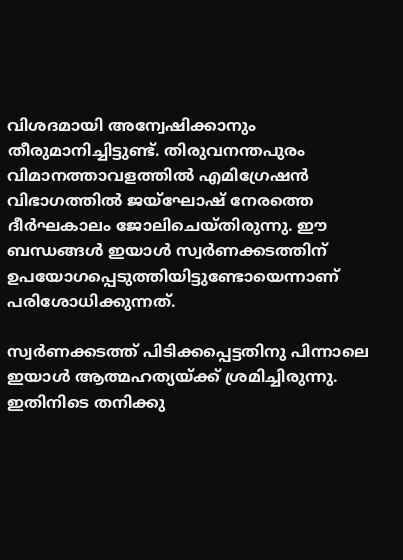വിശദമായി അന്വേഷിക്കാനും തീരുമാനിച്ചിട്ടുണ്ട്. തിരുവനന്തപുരം വിമാനത്താവളത്തില്‍ എമിഗ്രേഷന്‍ വിഭാഗത്തില്‍ ജയ്‌ഘോഷ് നേരത്തെ ദീര്‍ഘകാലം ജോലിചെയ്തിരുന്നു. ഈ ബന്ധങ്ങള്‍ ഇയാള്‍ സ്വര്‍ണക്കടത്തിന് ഉപയോഗപ്പെടുത്തിയിട്ടുണ്ടോയെന്നാണ് പരിശോധിക്കുന്നത്.

സ്വര്‍ണക്കടത്ത് പിടിക്കപ്പെട്ടതിനു പിന്നാലെ ഇയാള്‍ ആത്മഹത്യയ്ക്ക് ശ്രമിച്ചിരുന്നു. ഇതിനിടെ തനിക്കു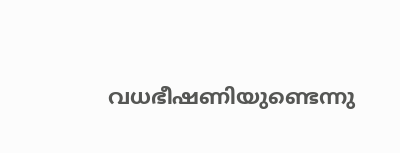വധഭീഷണിയുണ്ടെന്നു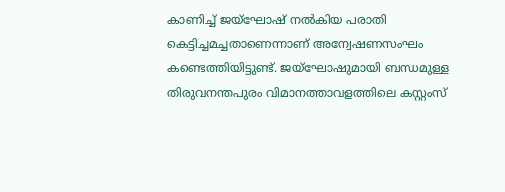കാണിച്ച് ജയ്‌ഘോഷ് നല്‍കിയ പരാതി കെട്ടിച്ചമച്ചതാണെന്നാണ് അന്വേഷണസംഘം കണ്ടെത്തിയിട്ടുണ്ട്. ജയ്‌ഘോഷുമായി ബന്ധമുള്ള തിരുവനന്തപുരം വിമാനത്താവളത്തിലെ കസ്റ്റംസ്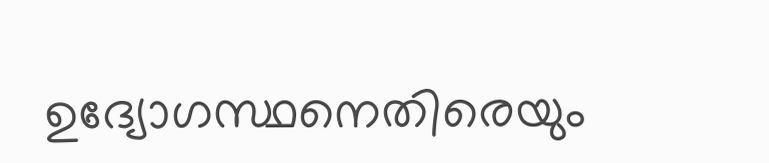ഉദ്യോഗസ്ഥനെതിരെയും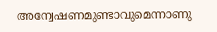അന്വേഷണമുണ്ടാവുമെന്നാണു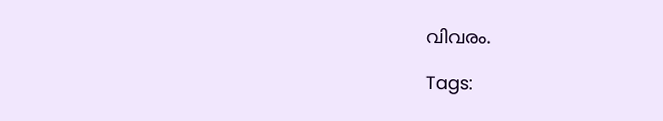വിവരം.

Tags: